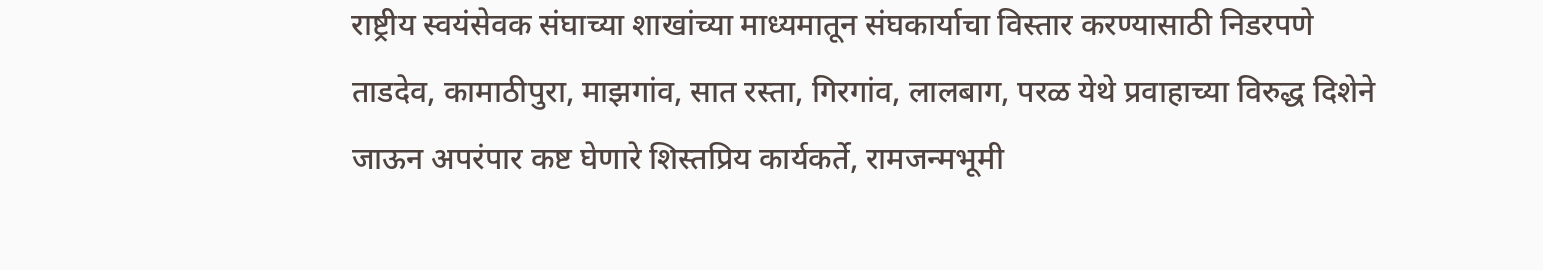राष्ट्रीय स्वयंसेवक संघाच्या शाखांच्या माध्यमातून संघकार्याचा विस्तार करण्यासाठी निडरपणे ताडदेव, कामाठीपुरा, माझगांव, सात रस्ता, गिरगांव, लालबाग, परळ येथे प्रवाहाच्या विरुद्ध दिशेने जाऊन अपरंपार कष्ट घेणारे शिस्तप्रिय कार्यकर्ते, रामजन्मभूमी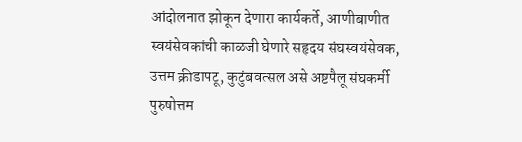आंदोलनात झोकून देणारा कार्यकर्ते, आणीबाणीत स्वयंसेवकांची काळजी घेणारे सहृदय संघस्वयंसेवक, उत्तम क्रीडापटू, कुटुंबवत्सल असे अष्टपैलू संघकर्मी पुरुषोत्तम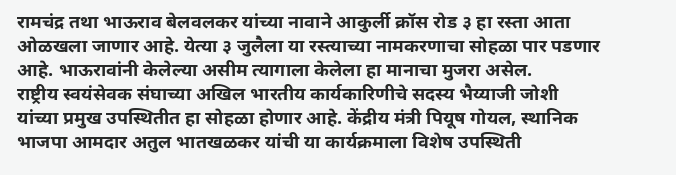रामचंद्र तथा भाऊराव बेलवलकर यांच्या नावाने आकुर्ली क्रॉस रोड ३ हा रस्ता आता ओळखला जाणार आहे. येत्या ३ जुलैला या रस्त्याच्या नामकरणाचा सोहळा पार पडणार आहे. भाऊरावांनी केलेल्या असीम त्यागाला केलेला हा मानाचा मुजरा असेल.
राष्ट्रीय स्वयंसेवक संघाच्या अखिल भारतीय कार्यकारिणीचे सदस्य भैय्याजी जोशी यांच्या प्रमुख उपस्थितीत हा सोहळा होणार आहे. केंद्रीय मंत्री पियूष गोयल, स्थानिक भाजपा आमदार अतुल भातखळकर यांची या कार्यक्रमाला विशेष उपस्थिती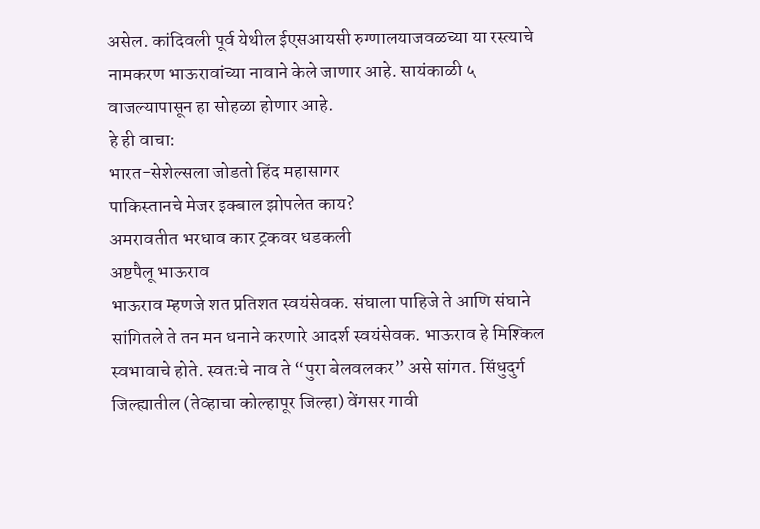असेल. कांदिवली पूर्व येथील ईएसआयसी रुग्णालयाजवळच्या या रस्त्याचे नामकरण भाऊरावांच्या नावाने केले जाणार आहे. सायंकाळी ५ वाजल्यापासून हा सोहळा होणार आहे.
हे ही वाचा:
भारत-सेशेल्सला जोडतो हिंद महासागर
पाकिस्तानचे मेजर इक्बाल झोपलेत काय?
अमरावतीत भरधाव कार ट्रकवर धडकली
अष्टपैलू भाऊराव
भाऊराव म्हणजे शत प्रतिशत स्वयंसेवक. संघाला पाहिजे ते आणि संघाने सांगितले ते तन मन धनाने करणारे आदर्श स्वयंसेवक. भाऊराव हे मिश्किल स्वभावाचे होते. स्वतःचे नाव ते “पुरा बेलवलकर” असे सांगत. सिंधुदुर्ग जिल्ह्यातील (तेव्हाचा कोल्हापूर जिल्हा) वेंगसर गावी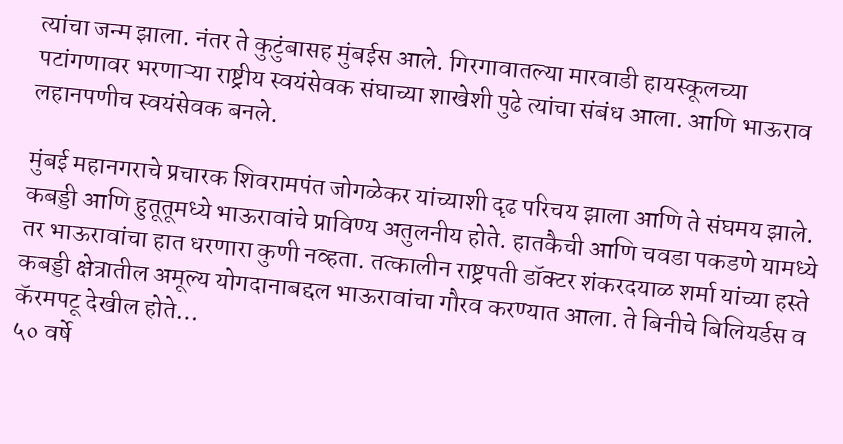त्यांचा जन्म झाला. नंतर ते कुटुंबासह मुंबईस आले. गिरगावातल्या मारवाडी हायस्कूलच्या पटांगणावर भरणाऱ्या राष्ट्रीय स्वयंसेवक संघाच्या शाखेशी पुढे त्यांचा संबंध आला. आणि भाऊराव लहानपणीच स्वयंसेवक बनले.

मुंबई महानगराचे प्रचारक शिवरामपंत जोगळेकर यांच्याशी दृढ परिचय झाला आणि ते संघमय झाले. कबड्डी आणि हुतूतूमध्ये भाऊरावांचे प्राविण्य अतुलनीय होते. हातकैची आणि चवडा पकडणे यामध्ये तर भाऊरावांचा हात धरणारा कुणी नव्हता. तत्कालीन राष्ट्रपती डॉक्टर शंकरदयाळ शर्मा यांच्या हस्ते कबड्डी क्षेत्रातील अमूल्य योगदानाबद्दल भाऊरावांचा गौरव करण्यात आला. ते बिनीचे बिलियर्डस व कॅरमपटू देखील होते…
५० वर्षे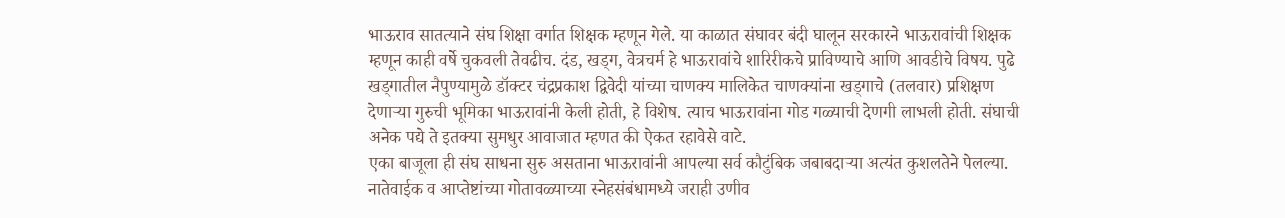भाऊराव सातत्याने संघ शिक्षा वर्गात शिक्षक म्हणून गेले. या काळात संघावर बंदी घालून सरकारने भाऊरावांची शिक्षक म्हणून काही वर्षे चुकवली तेवढीच. दंड, खड्ग, वेत्रचर्म हे भाऊरावांचे शारिरीकचे प्राविण्याचे आणि आवडीचे विषय. पुढे खड्गातील नैपुण्यामुळे डॉक्टर चंद्रप्रकाश द्विवेदी यांच्या चाणक्य मालिकेत चाणक्यांना खड्गाचे (तलवार) प्रशिक्षण देणाऱ्या गुरुची भूमिका भाऊरावांनी केली होती, हे विशेष. त्याच भाऊरावांना गोड गळ्याची देणगी लाभली होती. संघाची अनेक पद्ये ते इतक्या सुमधुर आवाजात म्हणत की ऐकत रहावेसे वाटे.
एका बाजूला ही संघ साधना सुरु असताना भाऊरावांनी आपल्या सर्व कौटुंबिक जबाबदाऱ्या अत्यंत कुशलतेने पेलल्या. नातेवाईक व आप्तेष्टांच्या गोतावळ्याच्या स्नेहसंबंधामध्ये जराही उणीव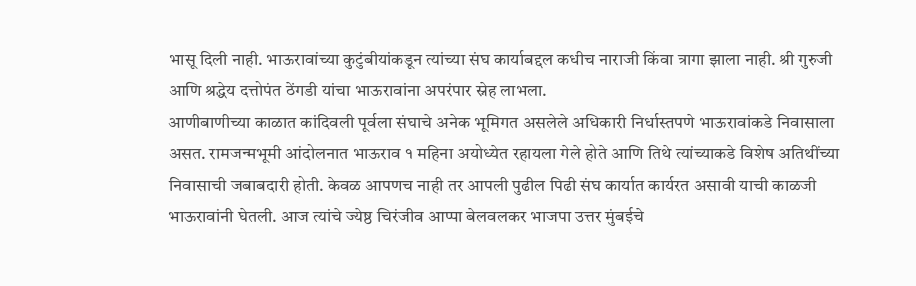भासू दिली नाही. भाऊरावांच्या कुटुंबीयांकडून त्यांच्या संघ कार्याबद्दल कधीच नाराजी किंवा त्रागा झाला नाही. श्री गुरुजी आणि श्रद्धेय दत्तोपंत ठेंगडी यांचा भाऊरावांना अपरंपार स्नेह लाभला.
आणीबाणीच्या काळात कांदिवली पूर्वला संघाचे अनेक भूमिगत असलेले अधिकारी निर्धास्तपणे भाऊरावांकडे निवासाला असत. रामजन्मभूमी आंदोलनात भाऊराव १ महिना अयोध्येत रहायला गेले होते आणि तिथे त्यांच्याकडे विशेष अतिथींच्या निवासाची जबाबदारी होती. केवळ आपणच नाही तर आपली पुढील पिढी संघ कार्यात कार्यरत असावी याची काळजी भाऊरावांनी घेतली. आज त्यांचे ज्येष्ठ चिरंजीव आप्पा बेलवलकर भाजपा उत्तर मुंबईचे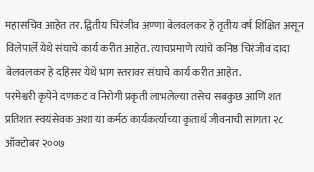महासचिव आहेत तर. द्वितीय चिरंजीव अण्णा बेलवलकर हे तृतीय वर्ष शिक्षित असून विलेपार्ले येथे संघाचे कार्य करीत आहेत. त्याचप्रमाणे त्यांचे कनिष्ठ चिरंजीव दादा बेलवलकर हे दहिसर येथे भाग स्तरावर संघाचे कार्य करीत आहेत.
परमेश्वरी कृपेने दणकट व निरोगी प्रकृती लाभलेल्या तसेच सबकुछ आणि शत प्रतिशत स्वयंसेवक अशा या कर्मठ कार्यकर्त्याच्या कृतार्थ जीवनाची सांगता २८ ऑक्टोबर २००७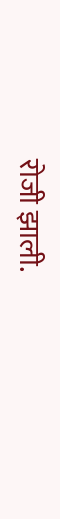रोजी झाली.